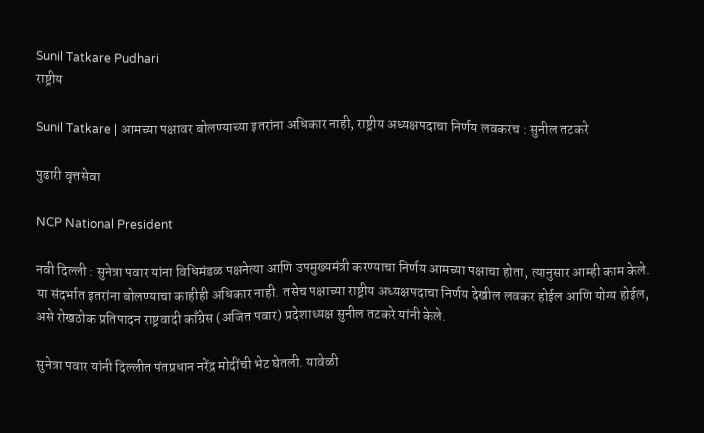Sunil Tatkare Pudhari
राष्ट्रीय

Sunil Tatkare | आमच्या पक्षावर बोलण्याच्या इतरांना अधिकार नाही, राष्ट्रीय अध्यक्षपदाचा निर्णय लवकरच : सुनील तटकरे

पुढारी वृत्तसेवा

NCP National President

नवी दिल्ली : सुनेत्रा पवार यांना विधिमंडळ पक्षनेत्या आणि उपमुख्यमंत्री करण्याचा निर्णय आमच्या पक्षाचा होता, त्यानुसार आम्ही काम केले. या संदर्भात इतरांना बोलण्याचा काहीही अधिकार नाही. तसेच पक्षाच्या राष्ट्रीय अध्यक्षपदाचा निर्णय देखील लवकर होईल आणि योग्य होईल, असे रोखठोक प्रतिपादन राष्ट्रवादी काँग्रेस (अजित पवार) प्रदेशाध्यक्ष सुनील तटकरे यांनी केले.

सुनेत्रा पवार यांनी दिल्लीत पंतप्रधान नरेंद्र मोदींची भेट घेतली. यावेळी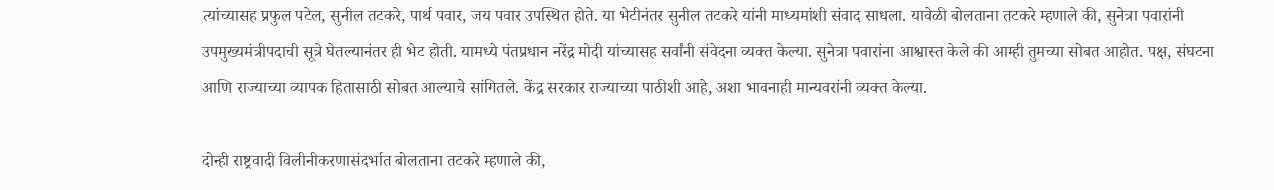त्यांच्यासह प्रफुल पटेल, सुनील तटकरे, पार्थ पवार, जय पवार उपस्थित होते. या भेटीनंतर सुनील तटकरे यांनी माध्यमांशी संवाद साधला. यावेळी बोलताना तटकरे म्हणाले की, सुनेत्रा पवारांनी उपमुख्यमंत्रीपदाची सूत्रे घेतल्यानंतर ही भेट होती. यामध्ये पंतप्रधान नरेंद्र मोदी यांच्यासह सर्वांनी संवेदना व्यक्त केल्या. सुनेत्रा पवारांना आश्वास्त केले की आम्ही तुमच्या सोबत आहोत. पक्ष, संघटना आणि राज्याच्या व्यापक हितासाठी सोबत आल्याचे सांगितले. केंद्र सरकार राज्याच्या पाठीशी आहे, अशा भावनाही मान्यवरांनी व्यक्त केल्या.

दोन्ही राष्ट्रवादी विलीनीकरणासंदर्भात बोलताना तटकरे म्हणाले की,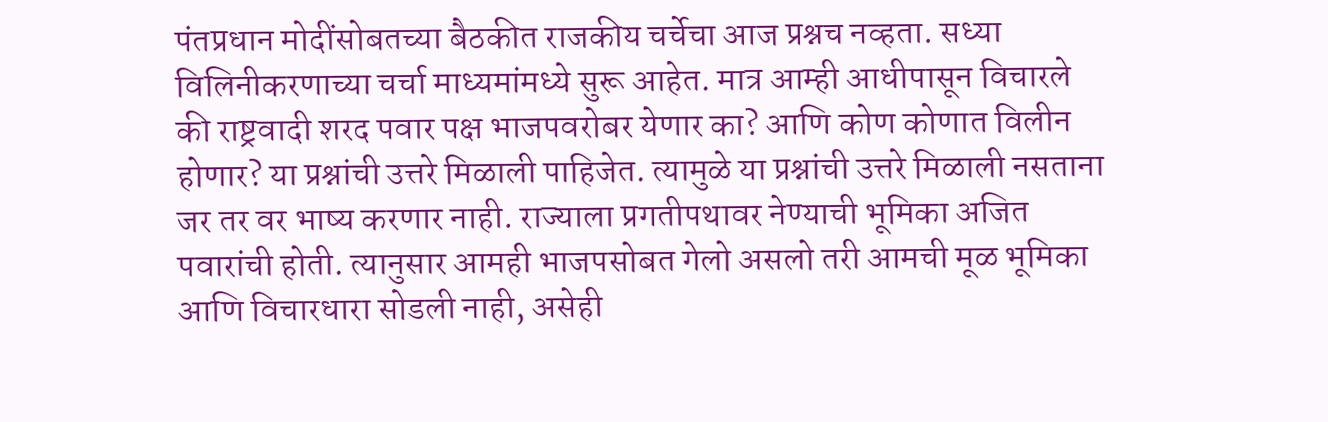पंतप्रधान मोदींसोबतच्या बैठकीत राजकीय चर्चेचा आज प्रश्नच नव्हता. सध्या विलिनीकरणाच्या चर्चा माध्यमांमध्ये सुरू आहेत. मात्र आम्ही आधीपासून विचारले की राष्ट्रवादी शरद पवार पक्ष भाजपवरोबर येणार का? आणि कोण कोणात विलीन होणार? या प्रश्नांची उत्तरे मिळाली पाहिजेत. त्यामुळे या प्रश्नांची उत्तरे मिळाली नसताना जर तर वर भाष्य करणार नाही. राज्याला प्रगतीपथावर नेण्याची भूमिका अजित पवारांची होती. त्यानुसार आमही भाजपसोबत गेलो असलो तरी आमची मूळ भूमिका आणि विचारधारा सोडली नाही, असेही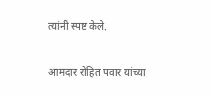त्यांनी स्पष्ट केले.

आमदार रोहित पवार यांच्या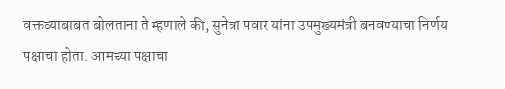वक्तव्याबाबत बोलताना ते म्हणाले की, सुनेत्रा पवार यांना उपमुख्यमंत्री बनवण्याचा निर्णय पक्षाचा होता. आमच्या पक्षाचा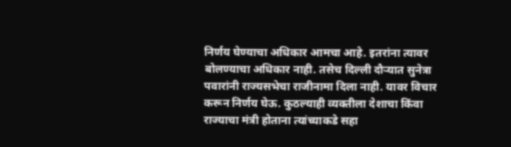निर्णय घेण्याचा अधिकार आमचा आहे. इतरांना त्यावर बोलण्याचा अधिकार नाही. तसेच दिल्ली दौऱ्यात सुनेत्रा पवारांनी राज्यसभेचा राजीनामा दिला नाही. यावर विचार करून निर्णय घेऊ. कुठल्याही व्यक्तीला देशाचा किंवा राज्याचा मंत्री होताना त्यांच्याकडे सहा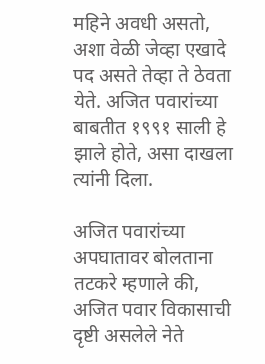महिने अवधी असतो, अशा वेळी जेव्हा एखादे पद असते तेव्हा ते ठेवता येते. अजित पवारांच्या बाबतीत १९९१ साली हे झाले होते, असा दाखला त्यांनी दिला.

अजित पवारांच्या अपघातावर बोलताना तटकरे म्हणाले की, अजित पवार विकासाची दृष्टी असलेले नेते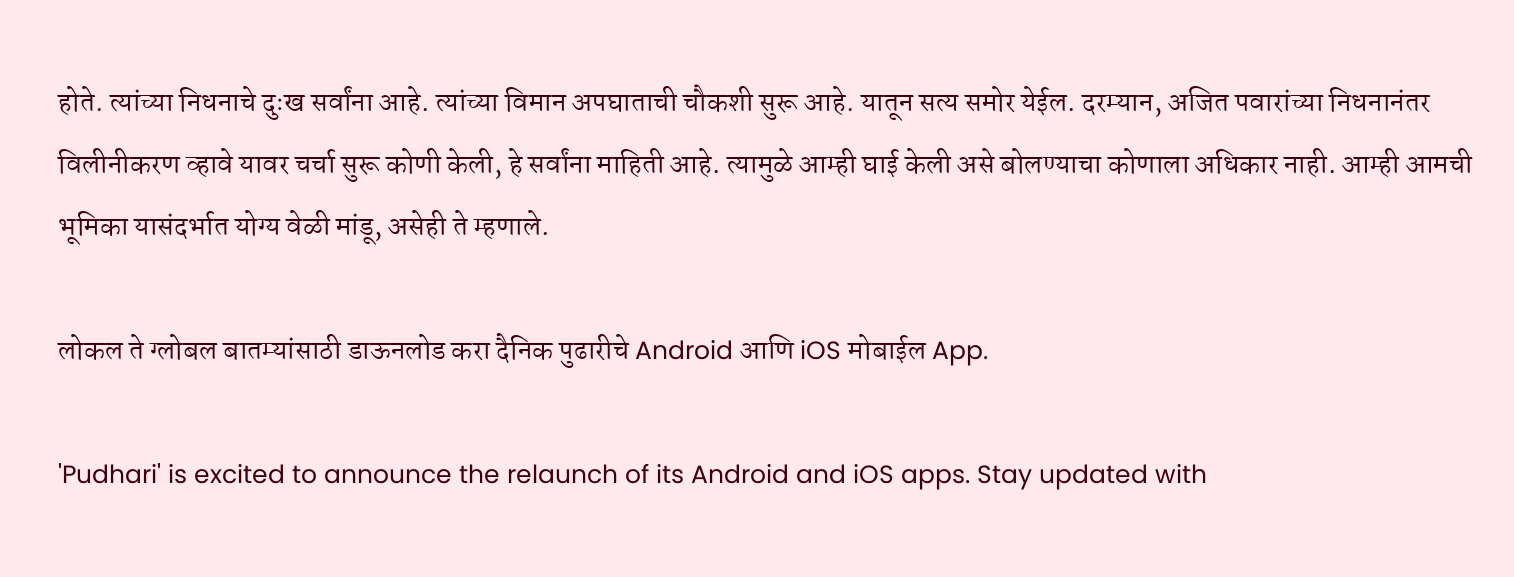होते. त्यांच्या निधनाचे दुःख सर्वांना आहे. त्यांच्या विमान अपघाताची चौकशी सुरू आहे. यातून सत्य समोर येईल. दरम्यान, अजित पवारांच्या निधनानंतर विलीनीकरण व्हावे यावर चर्चा सुरू कोणी केली, हे सर्वांना माहिती आहे. त्यामुळे आम्ही घाई केली असे बोलण्याचा कोणाला अधिकार नाही. आम्ही आमची भूमिका यासंदर्भात योग्य वेळी मांडू, असेही ते म्हणाले.

लोकल ते ग्लोबल बातम्यांसाठी डाऊनलोड करा दैनिक पुढारीचे Android आणि iOS मोबाईल App.

'Pudhari' is excited to announce the relaunch of its Android and iOS apps. Stay updated with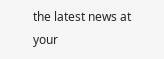the latest news at your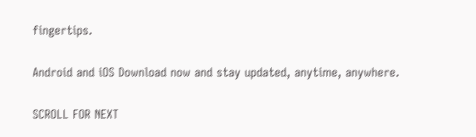fingertips.

Android and iOS Download now and stay updated, anytime, anywhere.

SCROLL FOR NEXT